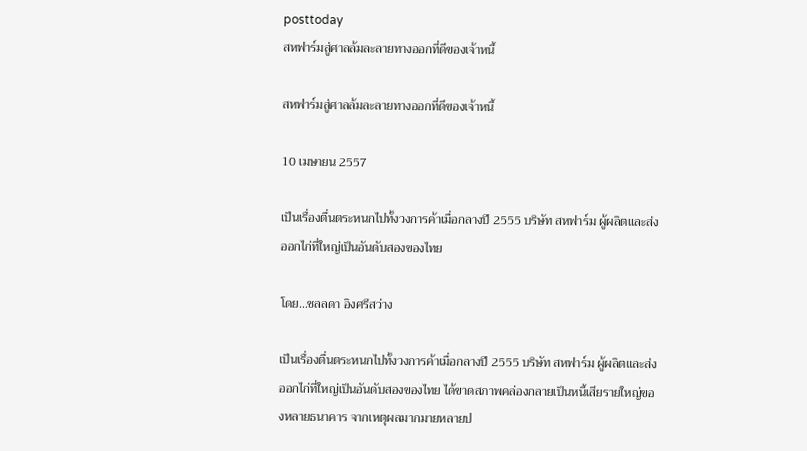posttoday
สหฟาร์มสู่ศาลล้มละลายทางออกที่ดีของเจ้าหนี้

สหฟาร์มสู่ศาลล้มละลายทางออกที่ดีของเจ้าหนี้

10 เมษายน 2557

เป็นเรื่องตื่นตระหนกไปทั้งวงการค้าเมื่อกลางปี 2555 บริษัท สหฟาร์ม ผู้ผลิตและส่งออกไก่ที่ใหญ่เป็นอันดับสองของไทย

โดย...ชลลดา อิงศรีสว่าง

เป็นเรื่องตื่นตระหนกไปทั้งวงการค้าเมื่อกลางปี 2555 บริษัท สหฟาร์ม ผู้ผลิตและส่งออกไก่ที่ใหญ่เป็นอันดับสองของไทย ได้ขาดสภาพคล่องกลายเป็นหนี้เสียรายใหญ่ของหลายธนาคาร จากเหตุผลมากมายหลายป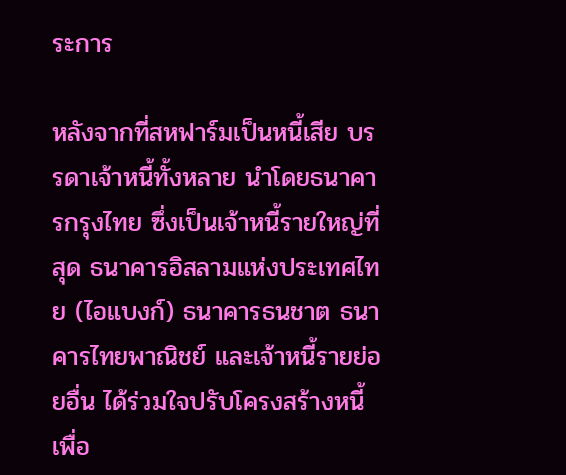ระการ

หลังจากที่สหฟาร์มเป็นหนี้เสีย บรรดาเจ้าหนี้ทั้งหลาย นำโดยธนาคารกรุงไทย ซึ่งเป็นเจ้าหนี้รายใหญ่ที่สุด ธนาคารอิสลามแห่งประเทศไทย (ไอแบงก์) ธนาคารธนชาต ธนาคารไทยพาณิชย์ และเจ้าหนี้รายย่อยอื่น ได้ร่วมใจปรับโครงสร้างหนี้เพื่อ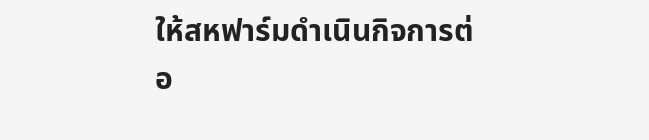ให้สหฟาร์มดำเนินกิจการต่อ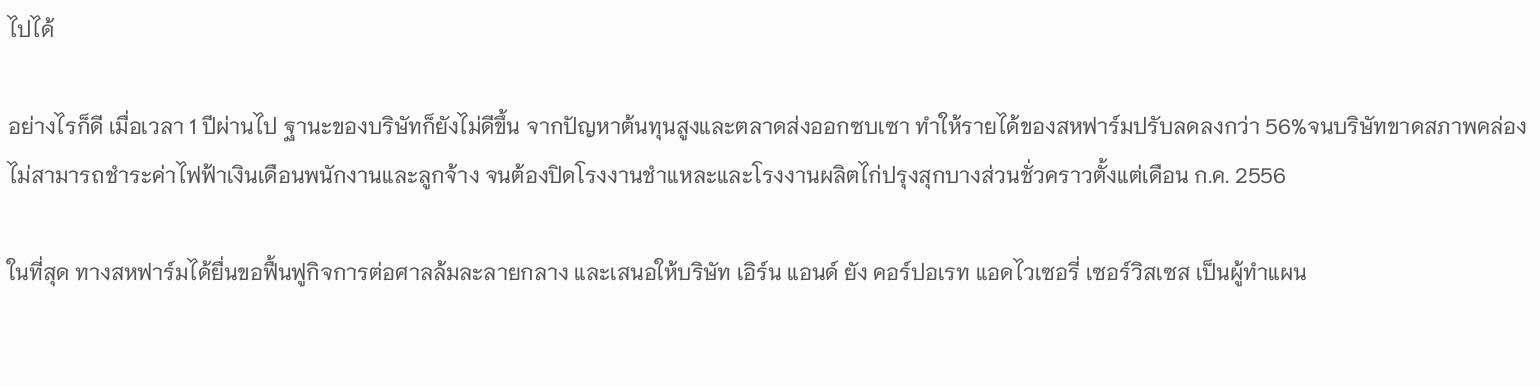ไปได้

อย่างไรก็ดี เมื่อเวลา 1 ปีผ่านไป ฐานะของบริษัทก็ยังไม่ดีขึ้น จากปัญหาต้นทุนสูงและตลาดส่งออกซบเซา ทำให้รายได้ของสหฟาร์มปรับลดลงกว่า 56%จนบริษัทขาดสภาพคล่องไม่สามารถชำระค่าไฟฟ้าเงินเดือนพนักงานและลูกจ้าง จนต้องปิดโรงงานชำแหละและโรงงานผลิตไก่ปรุงสุกบางส่วนชั่วคราวตั้งแต่เดือน ก.ค. 2556

ในที่สุด ทางสหฟาร์มได้ยื่นขอฟื้นฟูกิจการต่อศาลล้มละลายกลาง และเสนอให้บริษัท เอิร์น แอนด์ ยัง คอร์ปอเรท แอดไวเซอรี่ เซอร์วิสเซส เป็นผู้ทำแผน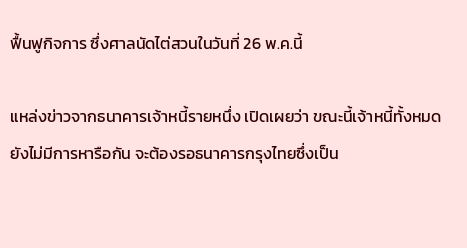ฟื้นฟูกิจการ ซึ่งศาลนัดไต่สวนในวันที่ 26 พ.ค.นี้

แหล่งข่าวจากธนาคารเจ้าหนี้รายหนึ่ง เปิดเผยว่า ขณะนี้เจ้าหนี้ทั้งหมดยังไม่มีการหารือกัน จะต้องรอธนาคารกรุงไทยซึ่งเป็น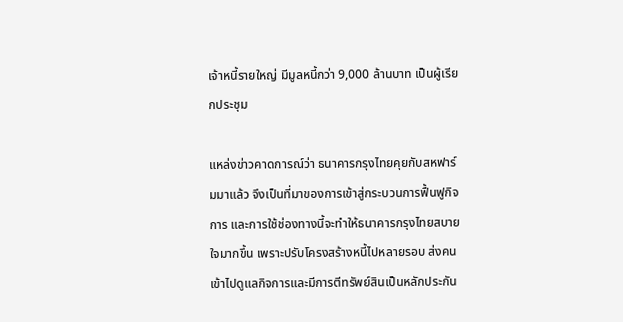เจ้าหนี้รายใหญ่ มีมูลหนี้กว่า 9,000 ล้านบาท เป็นผู้เรียกประชุม

แหล่งข่าวคาดการณ์ว่า ธนาคารกรุงไทยคุยกับสหฟาร์มมาแล้ว จึงเป็นที่มาของการเข้าสู่กระบวนการฟื้นฟูกิจการ และการใช้ช่องทางนี้จะทำให้ธนาคารกรุงไทยสบายใจมากขึ้น เพราะปรับโครงสร้างหนี้ไปหลายรอบ ส่งคนเข้าไปดูแลกิจการและมีการตีทรัพย์สินเป็นหลักประกัน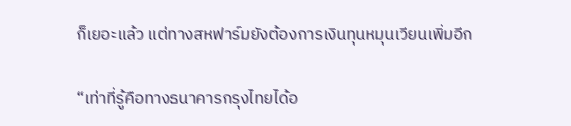ก็เยอะแล้ว แต่ทางสหฟาร์มยังต้องการเงินทุนหมุนเวียนเพิ่มอีก

“เท่าที่รู้คือทางธนาคารกรุงไทยได้อ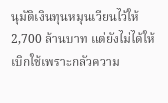นุมัติเงินทุนหมุนเวียนไว้ให้ 2,700 ล้านบาท แต่ยังไม่ได้ให้เบิกใช้เพราะกลัวความ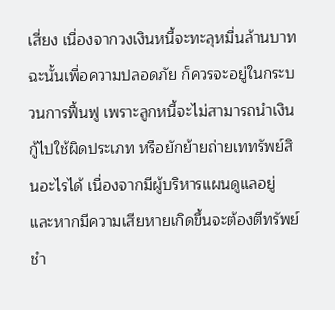เสี่ยง เนื่องจากวงเงินหนี้จะทะลุหมื่นล้านบาท ฉะนั้นเพื่อความปลอดภัย ก็ควรจะอยู่ในกระบวนการฟื้นฟู เพราะลูกหนี้จะไม่สามารถนำเงินกู้ไปใช้ผิดประเภท หรือยักย้ายถ่ายเททรัพย์สินอะไรได้ เนื่องจากมีผู้บริหารแผนดูแลอยู่ และหากมีความเสียหายเกิดขึ้นจะต้องตีทรัพย์ชำ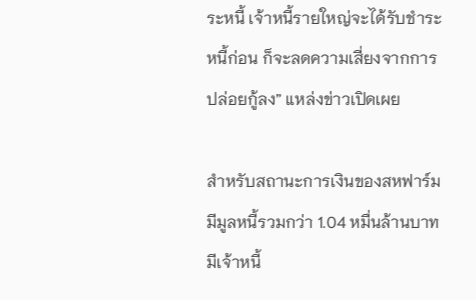ระหนี้ เจ้าหนี้รายใหญ่จะได้รับชำระหนี้ก่อน ก็จะลดความเสี่ยงจากการปล่อยกู้ลง” แหล่งข่าวเปิดเผย

สำหรับสถานะการเงินของสหฟาร์ม มีมูลหนี้รวมกว่า 1.04 หมื่นล้านบาท มีเจ้าหนี้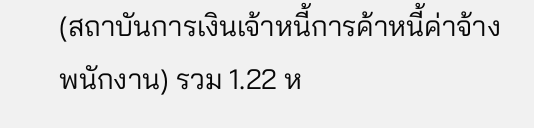(สถาบันการเงินเจ้าหนี้การค้าหนี้ค่าจ้างพนักงาน) รวม 1.22 ห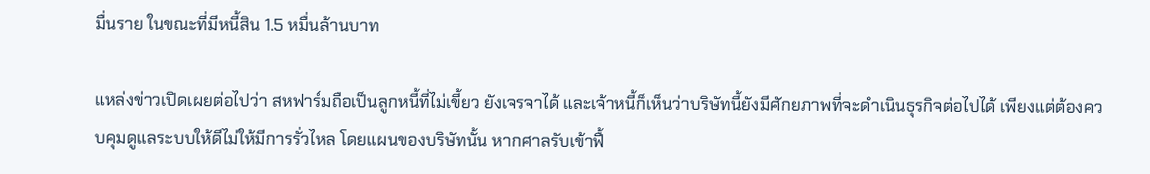มื่นราย ในขณะที่มีหนี้สิน 1.5 หมื่นล้านบาท

แหล่งข่าวเปิดเผยต่อไปว่า สหฟาร์มถือเป็นลูกหนี้ที่ไม่เขี้ยว ยังเจรจาได้ และเจ้าหนี้ก็เห็นว่าบริษัทนี้ยังมีศักยภาพที่จะดำเนินธุรกิจต่อไปได้ เพียงแต่ต้องควบคุมดูแลระบบให้ดีไม่ให้มีการรั่วไหล โดยแผนของบริษัทนั้น หากศาลรับเข้าฟื้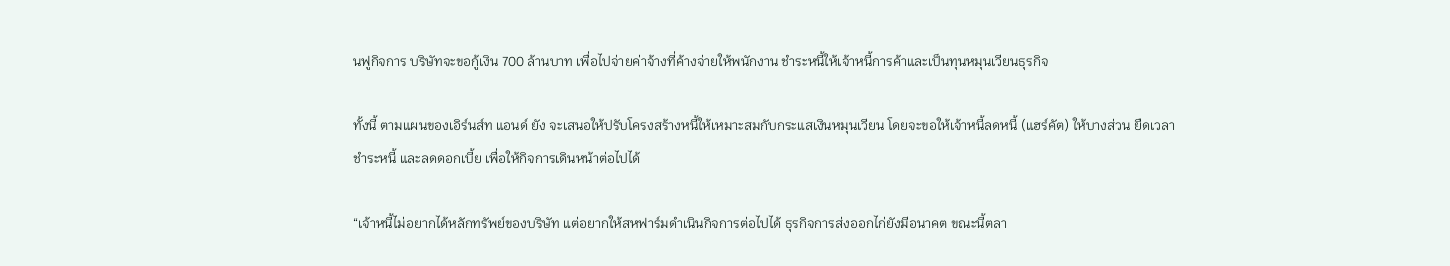นฟูกิจการ บริษัทจะขอกู้เงิน 700 ล้านบาท เพื่อไปจ่ายค่าจ้างที่ค้างจ่ายให้พนักงาน ชำระหนี้ให้เจ้าหนี้การค้าและเป็นทุนหมุนเวียนธุรกิจ

ทั้งนี้ ตามแผนของเอิร์นส์ท แอนด์ ยัง จะเสนอให้ปรับโครงสร้างหนี้ให้เหมาะสมกับกระแสเงินหมุนเวียน โดยจะขอให้เจ้าหนี้ลดหนี้ (แฮร์คัต) ให้บางส่วน ยืดเวลาชำระหนี้ และลดดอกเบี้ย เพื่อให้กิจการเดินหน้าต่อไปได้

“เจ้าหนี้ไม่อยากได้หลักทรัพย์ของบริษัท แต่อยากให้สหฟาร์มดำเนินกิจการต่อไปได้ ธุรกิจการส่งออกไก่ยังมีอนาคต ขณะนี้ตลา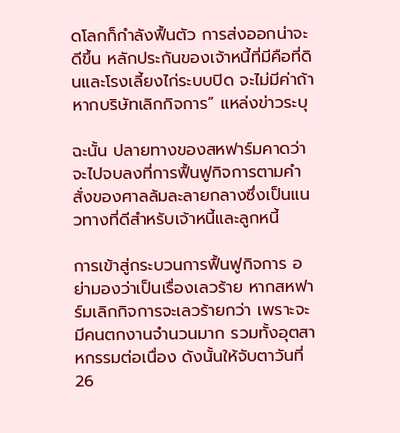ดโลกก็กำลังฟื้นตัว การส่งออกน่าจะดีขึ้น หลักประกันของเจ้าหนี้ที่มีคือที่ดินและโรงเลี้ยงไก่ระบบปิด จะไม่มีค่าถ้าหากบริษัทเลิกกิจการ” แหล่งข่าวระบุ

ฉะนั้น ปลายทางของสหฟาร์มคาดว่าจะไปจบลงที่การฟื้นฟูกิจการตามคำสั่งของศาลล้มละลายกลางซึ่งเป็นแนวทางที่ดีสำหรับเจ้าหนี้และลูกหนี้

การเข้าสู่กระบวนการฟื้นฟูกิจการ อย่ามองว่าเป็นเรื่องเลวร้าย หากสหฟาร์มเลิกกิจการจะเลวร้ายกว่า เพราะจะมีคนตกงานจำนวนมาก รวมทั้งอุตสาหกรรมต่อเนื่อง ดังนั้นให้จับตาวันที่ 26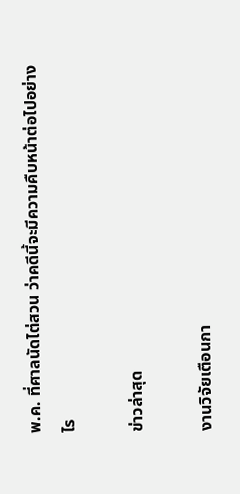พ.ค. ที่ศาลนัดไต่สวน ว่าคดีนี้จะมีความคืบหน้าต่อไปอย่างไร

ข่าวล่าสุด

งานวิจัยเตือนกา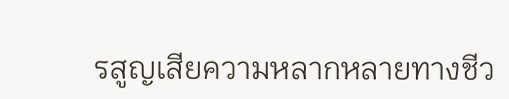รสูญเสียความหลากหลายทางชีว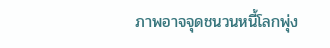ภาพอาจจุดชนวนหนี้โลกพุ่ง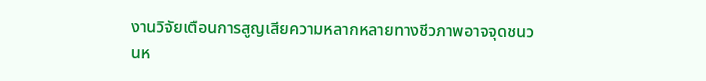งานวิจัยเตือนการสูญเสียความหลากหลายทางชีวภาพอาจจุดชนวนห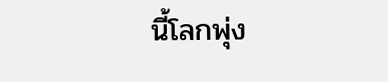นี้โลกพุ่ง